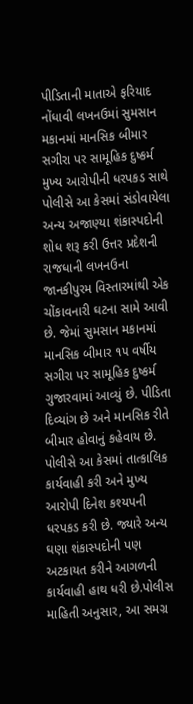પીડિતાની માતાએ ફરિયાદ નોંધાવી લખનઉમાં સુમસાન મકાનમાં માનસિક બીમાર સગીરા પર સામૂહિક દુષ્કર્મ મુખ્ય આરોપીની ધરપકડ સાથે પોલીસે આ કેસમાં સંડોવાયેલા અન્ય અજાણ્યા શંકાસ્પદોની શોધ શરૂ કરી ઉત્તર પ્રદેશની રાજધાની લખનઉના જાનકીપુરમ વિસ્તારમાંથી એક ચોંકાવનારી ઘટના સામે આવી છે. જેમાં સુમસાન મકાનમાં માનસિક બીમાર ૧૫ વર્ષીય સગીરા પર સામૂહિક દુષ્કર્મ ગુજારવામાં આવ્યું છે. પીડિતા દિવ્યાંગ છે અને માનસિક રીતે બીમાર હોવાનું કહેવાય છે. પોલીસે આ કેસમાં તાત્કાલિક કાર્યવાહી કરી અને મુખ્ય આરોપી દિનેશ કશ્યપની ધરપકડ કરી છે. જ્યારે અન્ય ઘણા શંકાસ્પદોની પણ અટકાયત કરીને આગળની કાર્યવાહી હાથ ધરી છે.પોલીસ માહિતી અનુસાર, આ સમગ્ર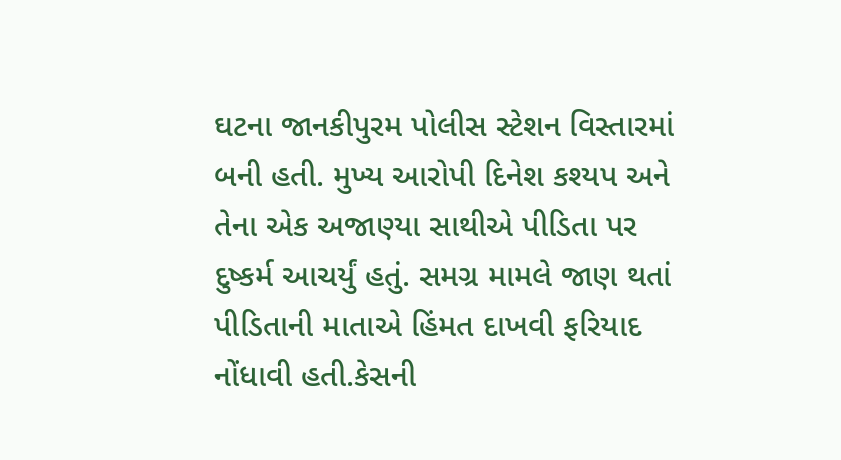ઘટના જાનકીપુરમ પોલીસ સ્ટેશન વિસ્તારમાં બની હતી. મુખ્ય આરોપી દિનેશ કશ્યપ અને તેના એક અજાણ્યા સાથીએ પીડિતા પર દુષ્કર્મ આચર્યું હતું. સમગ્ર મામલે જાણ થતાં પીડિતાની માતાએ હિંમત દાખવી ફરિયાદ નોંધાવી હતી.કેસની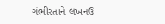ગંભીરતાને લખનઉ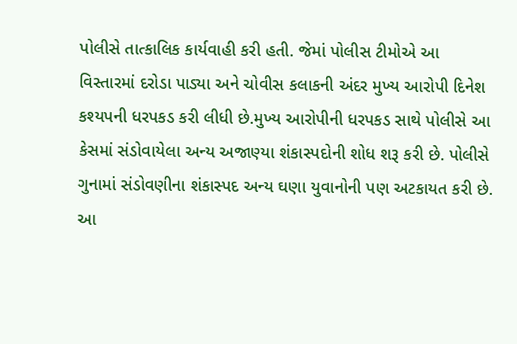પોલીસે તાત્કાલિક કાર્યવાહી કરી હતી. જેમાં પોલીસ ટીમોએ આ વિસ્તારમાં દરોડા પાડ્યા અને ચોવીસ કલાકની અંદર મુખ્ય આરોપી દિનેશ કશ્યપની ધરપકડ કરી લીધી છે.મુખ્ય આરોપીની ધરપકડ સાથે પોલીસે આ કેસમાં સંડોવાયેલા અન્ય અજાણ્યા શંકાસ્પદોની શોધ શરૂ કરી છે. પોલીસે ગુનામાં સંડોવણીના શંકાસ્પદ અન્ય ઘણા યુવાનોની પણ અટકાયત કરી છે. આ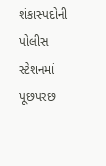શંકાસ્પદોની પોલીસ સ્ટેશનમાં પૂછપરછ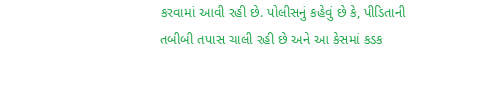કરવામાં આવી રહી છે. પોલીસનું કહેવું છે કે, પીડિતાની તબીબી તપાસ ચાલી રહી છે અને આ કેસમાં કડક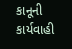કાનૂની કાર્યવાહી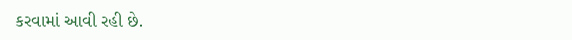કરવામાં આવી રહી છે.